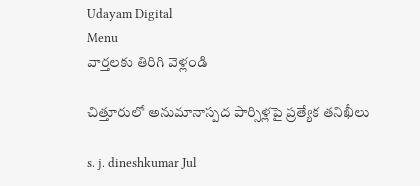Udayam Digital
Menu
వార్తలకు తిరిగి వెళ్లండి

చిత్తూరులో అనుమానాస్పద పార్సిళ్లపై ప్రత్యేక తనిఖీలు

s. j. dineshkumar Jul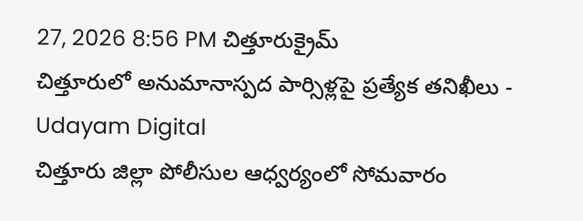27, 2026 8:56 PM చిత్తూరుక్రైమ్
చిత్తూరులో అనుమానాస్పద పార్సిళ్లపై ప్రత్యేక తనిఖీలు - Udayam Digital
చిత్తూరు జిల్లా పోలీసుల ఆధ్వర్యంలో సోమవారం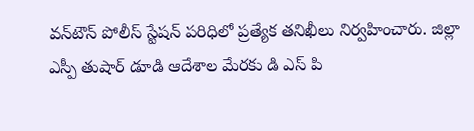వన్‌టౌన్ పోలీస్ స్టేషన్ పరిధిలో ప్రత్యేక తనిఖీలు నిర్వహించారు. జిల్లా ఎస్పీ తుషార్ డూడి ఆదేశాల మేరకు డి ఎస్ పి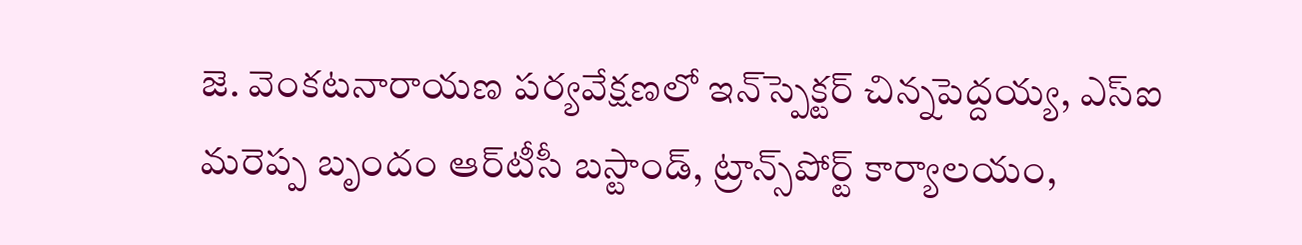జె. వెంకటనారాయణ పర్యవేక్షణలో ఇన్‌స్పెక్టర్ చిన్నపెద్దయ్య, ఎస్‌ఐ మరెప్ప బృందం ఆర్‌టీసీ బస్టాండ్, ట్రాన్స్‌పోర్ట్ కార్యాలయం,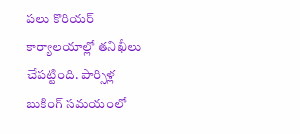పలు కొరియర్ కార్యాలయాల్లో తనిఖీలు చేపట్టింది. పార్సిళ్ల బుకింగ్ సమయంలో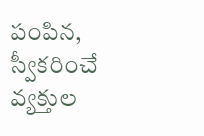పంపిన, స్వీకరించే వ్యక్తుల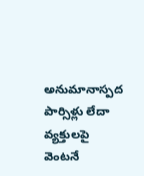అనుమానాస్పద పార్సిళ్లు లేదా వ్యక్తులపై వెంటనే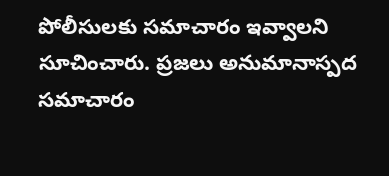పోలీసులకు సమాచారం ఇవ్వాలని సూచించారు. ప్రజలు అనుమానాస్పద సమాచారం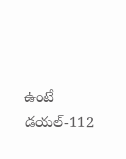ఉంటే డయల్-112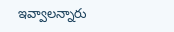ఇవ్వాలన్నారు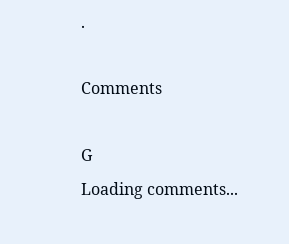.

Comments

G
Loading comments...